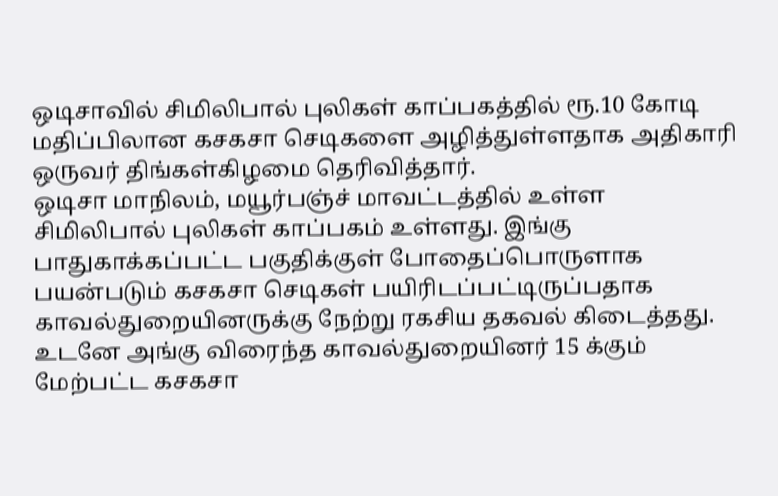ஒடிசாவில் சிமிலிபால் புலிகள் காப்பகத்தில் ரூ.10 கோடி மதிப்பிலான கசகசா செடிகளை அழித்துள்ளதாக அதிகாரி ஒருவர் திங்கள்கிழமை தெரிவித்தார்.
ஒடிசா மாநிலம், மயூர்பஞ்ச் மாவட்டத்தில் உள்ள சிமிலிபால் புலிகள் காப்பகம் உள்ளது. இங்கு பாதுகாக்கப்பட்ட பகுதிக்குள் போதைப்பொருளாக பயன்படும் கசகசா செடிகள் பயிரிடப்பட்டிருப்பதாக காவல்துறையினருக்கு நேற்று ரகசிய தகவல் கிடைத்தது.
உடனே அங்கு விரைந்த காவல்துறையினர் 15 க்கும் மேற்பட்ட கசகசா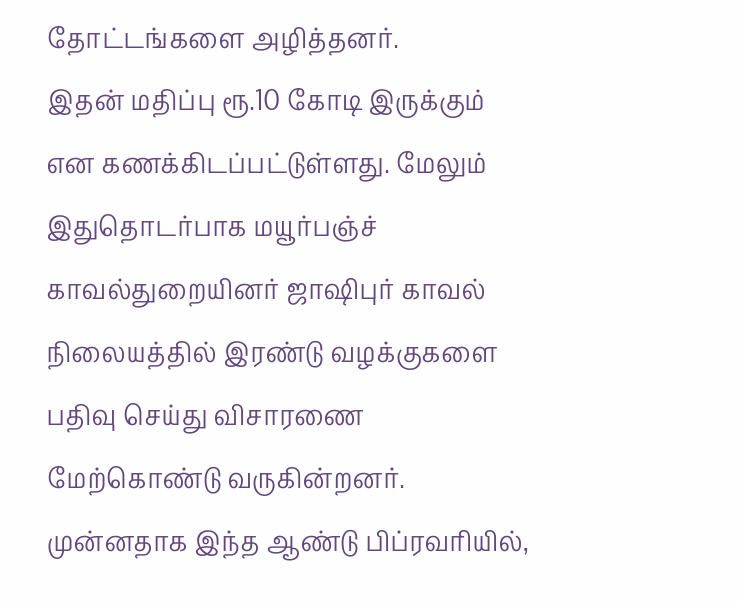தோட்டங்களை அழித்தனர்.
இதன் மதிப்பு ரூ.10 கோடி இருக்கும் என கணக்கிடப்பட்டுள்ளது. மேலும் இதுதொடர்பாக மயூர்பஞ்ச் காவல்துறையினர் ஜாஷிபுர் காவல் நிலையத்தில் இரண்டு வழக்குகளை பதிவு செய்து விசாரணை மேற்கொண்டு வருகின்றனர்.
முன்னதாக இந்த ஆண்டு பிப்ரவரியில்,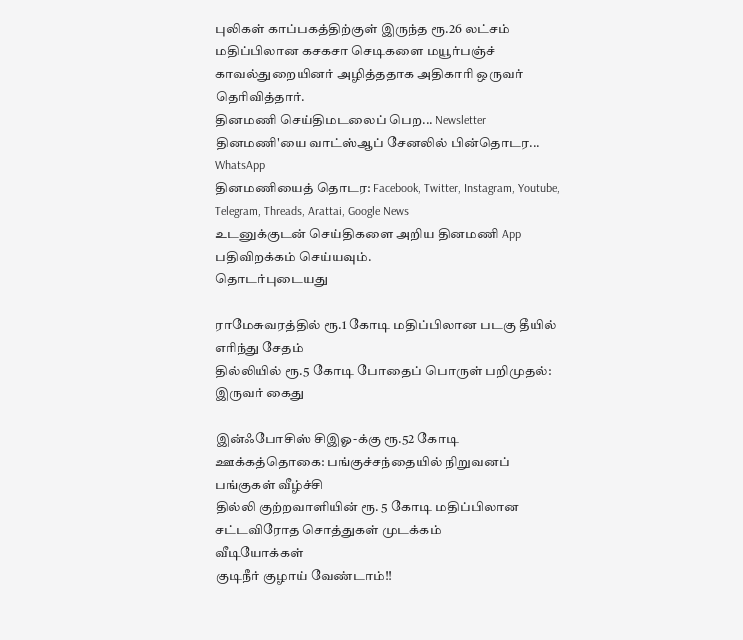புலிகள் காப்பகத்திற்குள் இருந்த ரூ.26 லட்சம் மதிப்பிலான கசகசா செடிகளை மயூர்பஞ்ச் காவல்துறையினர் அழித்ததாக அதிகாரி ஒருவர் தெரிவித்தார்.
தினமணி செய்திமடலைப் பெற... Newsletter
தினமணி'யை வாட்ஸ்ஆப் சேனலில் பின்தொடர... WhatsApp
தினமணியைத் தொடர: Facebook, Twitter, Instagram, Youtube, Telegram, Threads, Arattai, Google News
உடனுக்குடன் செய்திகளை அறிய தினமணி App பதிவிறக்கம் செய்யவும்.
தொடர்புடையது

ராமேசுவரத்தில் ரூ.1 கோடி மதிப்பிலான படகு தீயில் எரிந்து சேதம்
தில்லியில் ரூ.5 கோடி போதைப் பொருள் பறிமுதல்: இருவர் கைது

இன்ஃபோசிஸ் சிஇஓ-க்கு ரூ.52 கோடி ஊக்கத்தொகை: பங்குச்சந்தையில் நிறுவனப் பங்குகள் வீழ்ச்சி
தில்லி குற்றவாளியின் ரூ. 5 கோடி மதிப்பிலான சட்டவிரோத சொத்துகள் முடக்கம்
வீடியோக்கள்
குடிநீர் குழாய் வேண்டாம்!!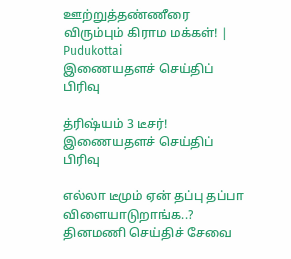ஊற்றுத்தண்ணீரை விரும்பும் கிராம மக்கள்! | Pudukottai
இணையதளச் செய்திப் பிரிவு

த்ரிஷ்யம் 3 டீசர்!
இணையதளச் செய்திப் பிரிவு

எல்லா டீமும் ஏன் தப்பு தப்பா விளையாடுறாங்க..?
தினமணி செய்திச் சேவை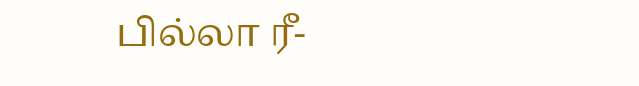பில்லா ரீ-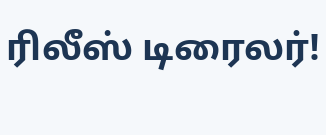ரிலீஸ் டிரைலர்!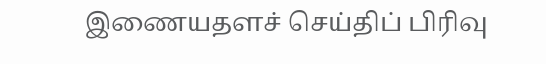இணையதளச் செய்திப் பிரிவு